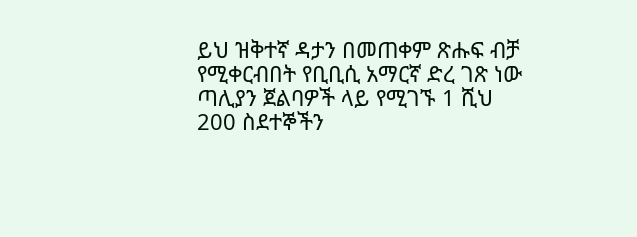ይህ ዝቅተኛ ዳታን በመጠቀም ጽሑፍ ብቻ የሚቀርብበት የቢቢሲ አማርኛ ድረ ገጽ ነው
ጣሊያን ጀልባዎች ላይ የሚገኙ 1 ሺህ 200 ስደተኞችን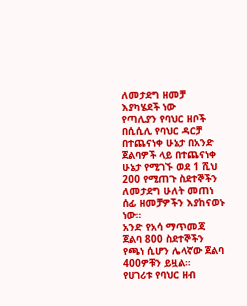ለመታደግ ዘመቻ እያካሄደች ነው
የጣሊያን የባህር ዘቦች በሲሲሊ የባህር ዳርቻ በተጨናነቀ ሁኔታ በአንድ ጀልባዎች ላይ በተጨናነቀ ሁኔታ የሚገኙ ወደ 1 ሺህ 200 የሚጠጉ ስደተኞችን ለመታደግ ሁለት መጠነ ሰፊ ዘመቻዎችን እያከናወኑ ነው።
አንድ የአሳ ማጥመጃ ጀልባ 800 ስደተኞችን የጫነ ሲሆን ሌላኛው ጀልባ 400ዎቹን ይዟል።
የሀገሪቱ የባህር ዘብ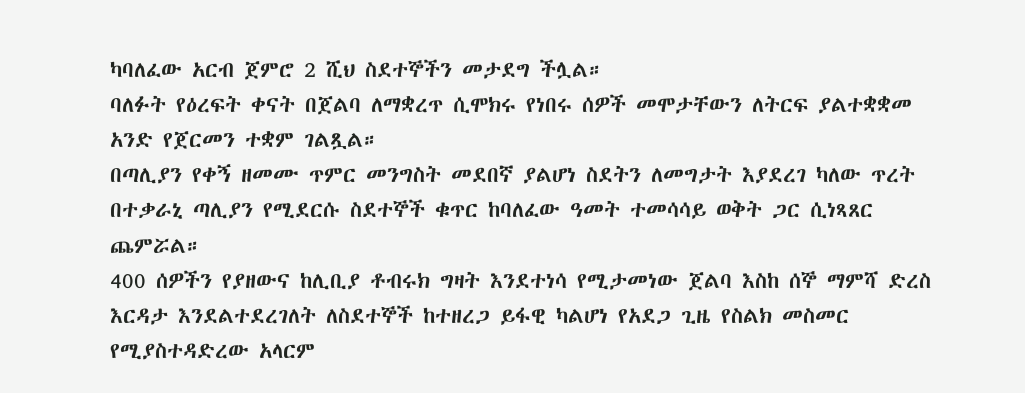ካባለፈው አርብ ጀምሮ 2 ሺህ ስደተኞችን መታደግ ችሏል።
ባለፉት የዕረፍት ቀናት በጀልባ ለማቋረጥ ሲሞክሩ የነበሩ ሰዎች መሞታቸውን ለትርፍ ያልተቋቋመ አንድ የጀርመን ተቋም ገልጿል።
በጣሊያን የቀኝ ዘመሙ ጥምር መንግስት መደበኛ ያልሆነ ስደትን ለመግታት እያደረገ ካለው ጥረት በተቃራኒ ጣሊያን የሚደርሱ ስደተኞች ቁጥር ከባለፈው ዓመት ተመሳሳይ ወቅት ጋር ሲነጻጸር ጨምሯል።
400 ሰዎችን የያዘውና ከሊቢያ ቶብሩክ ግዛት እንደተነሳ የሚታመነው ጀልባ እስከ ሰኞ ማምሻ ድረስ እርዳታ እንደልተደረገለት ለስደተኞች ከተዘረጋ ይፋዊ ካልሆነ የአደጋ ጊዜ የስልክ መስመር የሚያስተዳድረው አላርም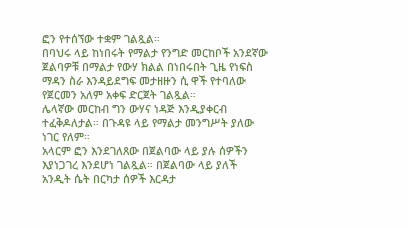ፎን የተሰኘው ተቋም ገልጿል።
በባህሩ ላይ ከነበሩት የማልታ የንግድ መርከቦች አንደኛው ጀልባዎቹ በማልታ የውሃ ክልል በነበሩበት ጊዜ የነፍስ ማዳን ስራ እንዳይደግፍ መታዘዙን ሲ ዋች የተባለው የጀርመን አለም አቀፍ ድርጀት ገልጿል።
ሌላኛው መርከብ ግን ውሃና ነዳጅ እንዲያቀርብ ተፈቅዶለታል። በጉዳዩ ላይ የማልታ መንግሥት ያለው ነገር የለም።
አላርም ፎን እንደገለጸው በጀልባው ላይ ያሉ ሰዎችን እያነጋገረ እንደሆነ ገልጿል። በጀልባው ላይ ያለች አንዲት ሴት በርካታ ሰዎች እርዳታ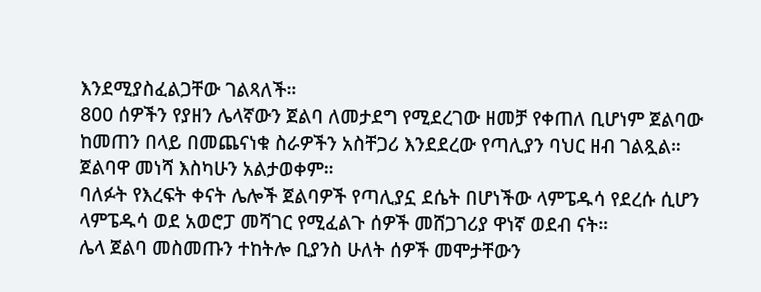እንደሚያስፈልጋቸው ገልጻለች።
800 ሰዎችን የያዘን ሌላኛውን ጀልባ ለመታደግ የሚደረገው ዘመቻ የቀጠለ ቢሆነም ጀልባው ከመጠን በላይ በመጨናነቁ ስራዎችን አስቸጋሪ እንደደረው የጣሊያን ባህር ዘብ ገልጿል።
ጀልባዋ መነሻ እስካሁን አልታወቀም።
ባለፉት የእረፍት ቀናት ሌሎች ጀልባዎች የጣሊያኗ ደሴት በሆነችው ላምፔዱሳ የደረሱ ሲሆን ላምፔዱሳ ወደ አወሮፓ መሻገር የሚፈልጉ ሰዎች መሸጋገሪያ ዋነኛ ወደብ ናት።
ሌላ ጀልባ መስመጡን ተከትሎ ቢያንስ ሁለት ሰዎች መሞታቸውን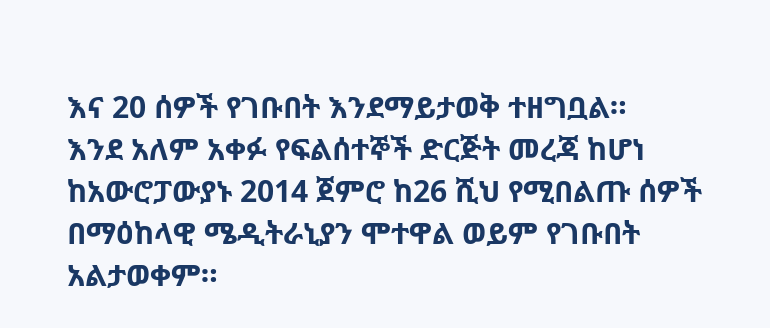እና 20 ሰዎች የገቡበት እንደማይታወቅ ተዘግቧል።
እንደ አለም አቀፉ የፍልሰተኞች ድርጅት መረጃ ከሆነ ከአውሮፓውያኑ 2014 ጀምሮ ከ26 ሺህ የሚበልጡ ሰዎች በማዕከላዊ ሜዲትራኒያን ሞተዋል ወይም የገቡበት አልታወቀም።